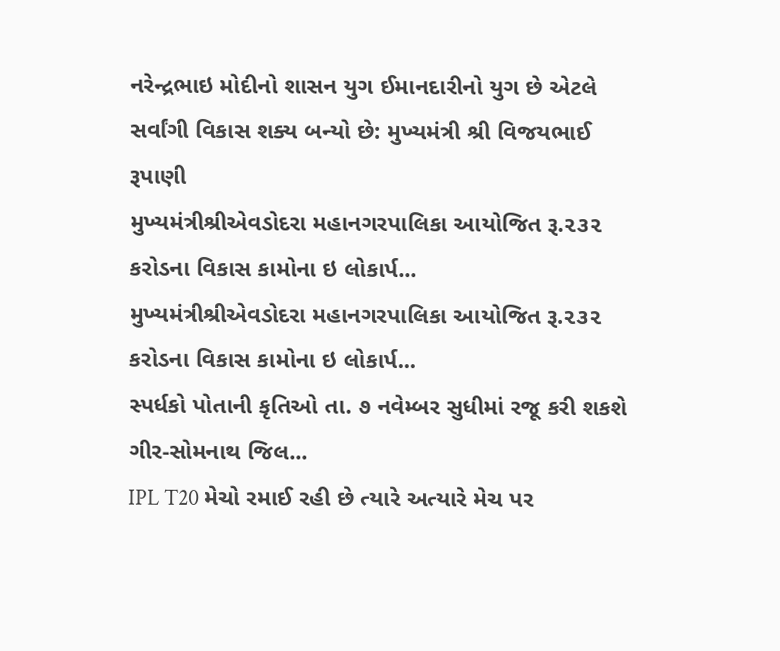નરેન્દ્રભાઇ મોદીનો શાસન યુગ ઈમાનદારીનો યુગ છે એટલે સર્વાંગી વિકાસ શક્ય બન્યો છે: મુખ્યમંત્રી શ્રી વિજયભાઈ રૂપાણી
મુખ્યમંત્રીશ્રીએવડોદરા મહાનગરપાલિકા આયોજિત રૂ.૨૩૨ કરોડના વિકાસ કામોના ઇ લોકાર્પ...
મુખ્યમંત્રીશ્રીએવડોદરા મહાનગરપાલિકા આયોજિત રૂ.૨૩૨ કરોડના વિકાસ કામોના ઇ લોકાર્પ...
સ્પર્ધકો પોતાની કૃતિઓ તા. ૭ નવેમ્બર સુધીમાં રજૂ કરી શકશે ગીર-સોમનાથ જિલ...
IPL T20 મેચો રમાઈ રહી છે ત્યારે અત્યારે મેચ પર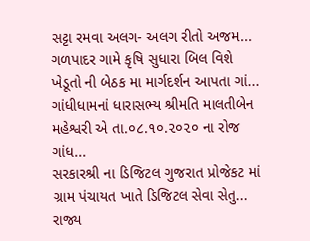સટ્ટા રમવા અલગ- અલગ રીતો અજમ...
ગળપાદર ગામે કૃષિ સુધારા બિલ વિશે ખેડૂતો ની બેઠક મા માર્ગદર્શન આપતા ગાં...
ગાંધીધામનાં ધારાસભ્ય શ્રીમતિ માલતીબેન મહેશ્વરી એ તા.૦૮.૧૦.૨૦૨૦ ના રોજ ગાંધ...
સરકારશ્રી ના ડિજિટલ ગુજરાત પ્રોજેકટ માં ગ્રામ પંચાયત ખાતે ડિજિટલ સેવા સેતુ...
રાજ્ય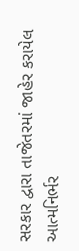સરકાર દ્વારા તાજેતરમાં જાહેર કરાયેલ આત્મનિર્ભર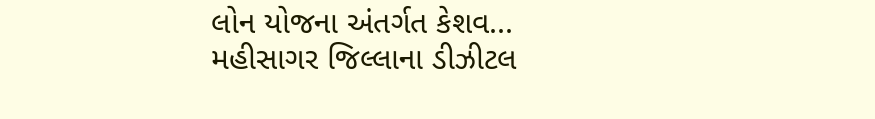લોન યોજના અંતર્ગત કેશવ...
મહીસાગર જિલ્લાના ડીઝીટલ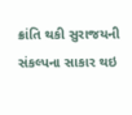ક્રાંતિ થકી સુરાજયની સંકલ્પના સાકાર થઇ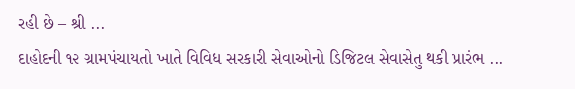રહી છે – શ્રી ...
દાહોદની ૧૨ ગ્રામપંચાયતો ખાતે વિવિધ સરકારી સેવાઓનો ડિજિટલ સેવાસેતુ થકી પ્રારંભ ...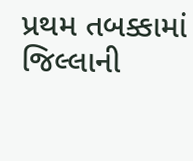પ્રથમ તબક્કામાં જિલ્લાની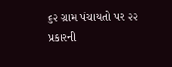૬૨ ગ્રામ પંચાયતો પર ૨૨ પ્રકારની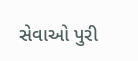સેવાઓ પુરી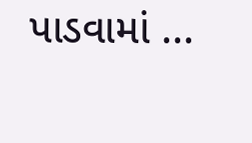પાડવામાં ...